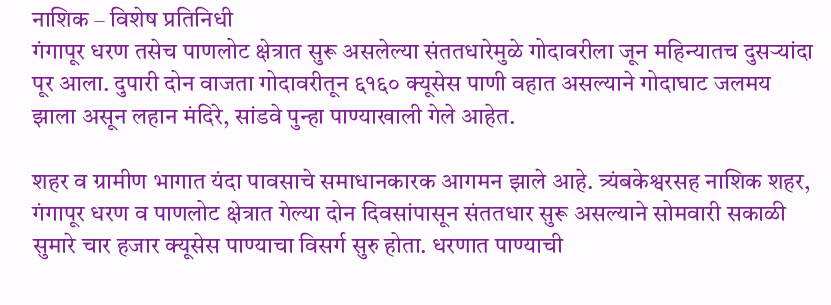नाशिक – विशेष प्रतिनिधी
गंगापूर धरण तसेच पाणलोट क्षेत्रात सुरू असलेल्या संततधारेमुळे गोदावरीला जून महिन्यातच दुसऱ्यांदा पूर आला. दुपारी दोन वाजता गोदावरीतून ६१६० क्यूसेस पाणी वहात असल्याने गोदाघाट जलमय झाला असून लहान मंदिरे, सांडवे पुन्हा पाण्याखाली गेले आहेत.

शहर व ग्रामीण भागात यंदा पावसाचे समाधानकारक आगमन झाले आहे. त्र्यंबकेश्वरसह नाशिक शहर, गंगापूर धरण व पाणलोट क्षेत्रात गेल्या दोन दिवसांपासून संततधार सुरू असल्याने सोमवारी सकाळी सुमारे चार हजार क्यूसेस पाण्याचा विसर्ग सुरु होता. धरणात पाण्याची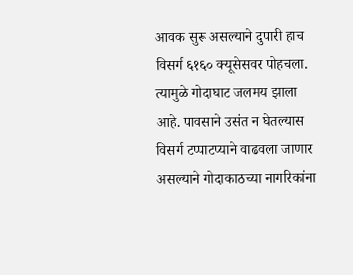आवक सुरू असल्याने दुपारी हाच विसर्ग ६१६० क्यूसेसवर पोहचला. त्यामुळे गोदाघाट जलमय झाला आहे. पावसाने उसंत न घेतल्यास विसर्ग टप्पाटप्याने वाढवला जाणार असल्याने गोदाकाठच्या नागरिकांना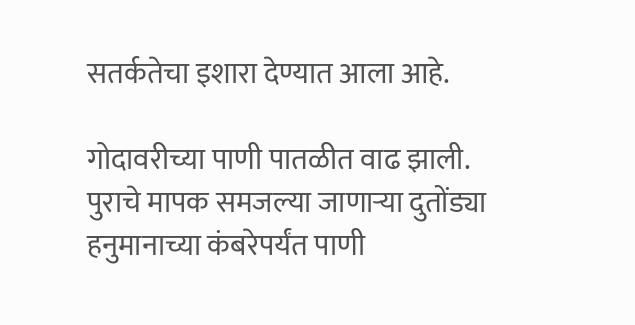सतर्कतेचा इशारा देण्यात आला आहे.

गोदावरीच्या पाणी पातळीत वाढ झाली. पुराचे मापक समजल्या जाणाऱ्या दुतोंड्या हनुमानाच्या कंबरेपर्यंत पाणी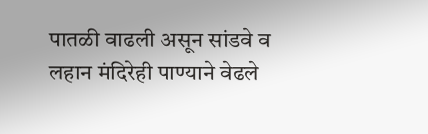पातळी वाढली असून सांडवे व लहान मंदिरेही पाण्याने वेढले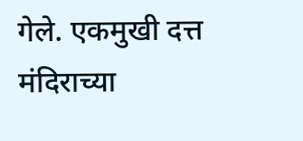गेले. एकमुखी दत्त मंदिराच्या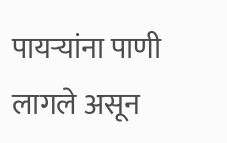पायऱ्यांना पाणी लागले असून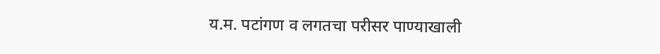य.म. पटांगण व लगतचा परीसर पाण्याखाली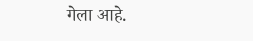गेला आहे.